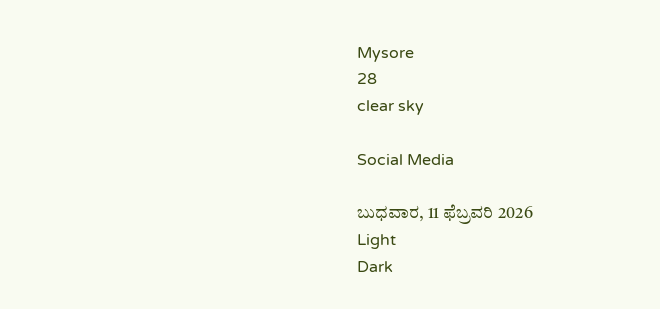Mysore
28
clear sky

Social Media

ಬುಧವಾರ, 11 ಫೆಬ್ರವರಿ 2026
Light
Dark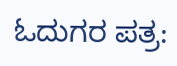ಓದುಗರ ಪತ್ರ: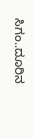ಸಿಗಂ..ದೂರಿನ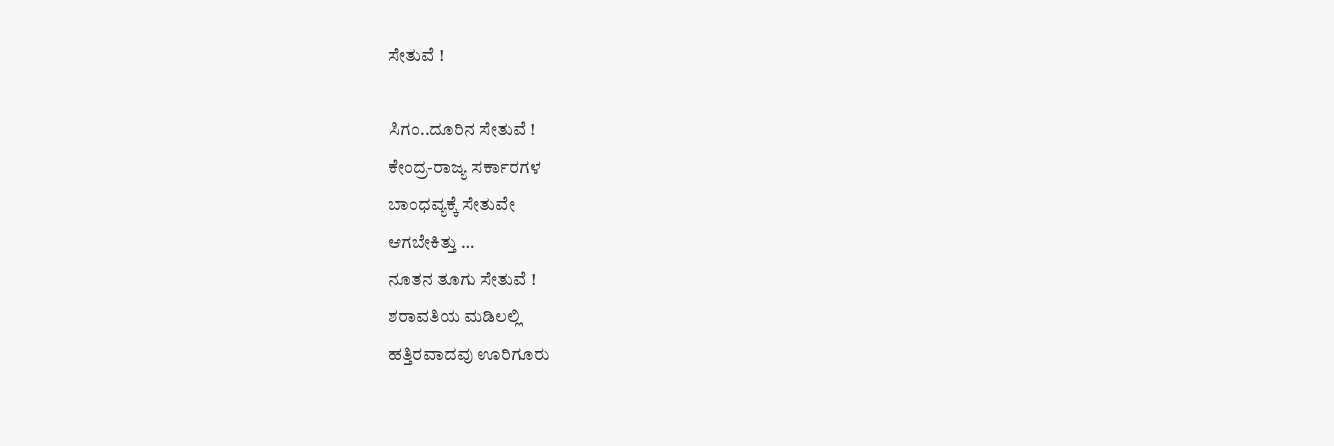ಸೇತುವೆ !

ಸಿಗಂ..ದೂರಿನ ಸೇತುವೆ !
ಕೇಂದ್ರ-ರಾಜ್ಯ ಸರ್ಕಾರಗಳ
ಬಾಂಧವ್ಯಕ್ಕೆ ಸೇತುವೇ
ಆಗಬೇಕಿತ್ತು …
ನೂತನ ತೂಗು ಸೇತುವೆ !
ಶರಾವತಿಯ ಮಡಿಲಲ್ಲಿ
ಹತ್ತಿರವಾದವು ಊರಿಗೂರು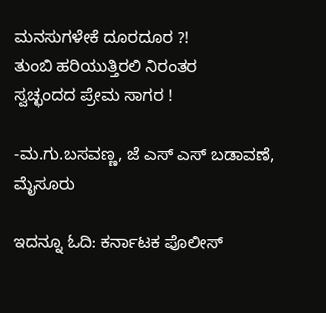ಮನಸುಗಳೇಕೆ ದೂರದೂರ ?!
ತುಂಬಿ ಹರಿಯುತ್ತಿರಲಿ ನಿರಂತರ
ಸ್ವಚ್ಛಂದದ ಪ್ರೇಮ ಸಾಗರ !

-ಮ.ಗು.ಬಸವಣ್ಣ, ಜೆ ಎಸ್ ಎಸ್ ಬಡಾವಣೆ, ಮೈಸೂರು

ಇದನ್ನೂ ಓದಿ: ಕರ್ನಾಟಕ ಪೊಲೀಸ್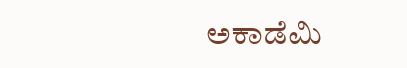ಅಕಾಡೆಮಿ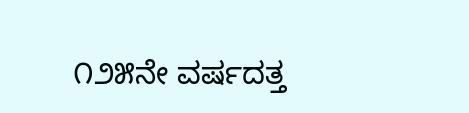೧೨೫ನೇ ವರ್ಷದತ್ತ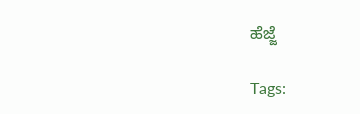ಹೆಜ್ಜೆ

Tags: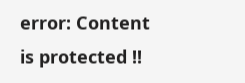error: Content is protected !!